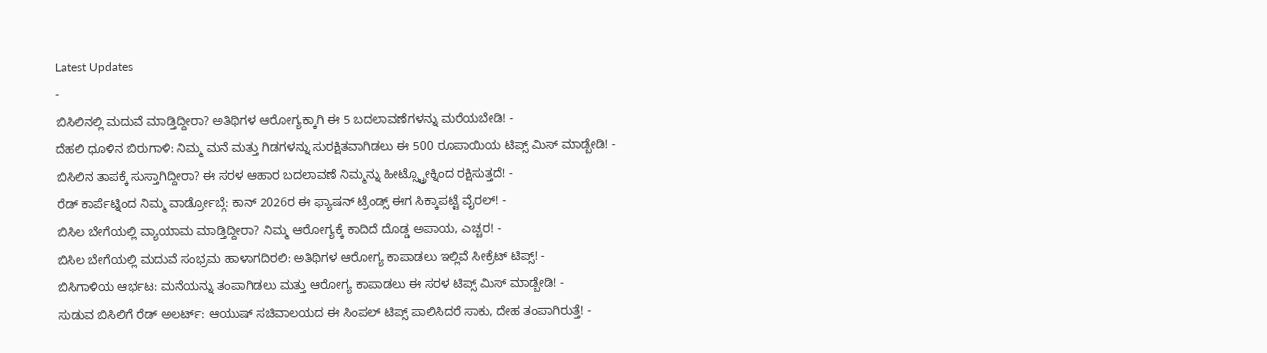Latest Updates
-
ಬಿಸಿಲಿನಲ್ಲಿ ಮದುವೆ ಮಾಡ್ತಿದ್ದೀರಾ? ಅತಿಥಿಗಳ ಆರೋಗ್ಯಕ್ಕಾಗಿ ಈ 5 ಬದಲಾವಣೆಗಳನ್ನು ಮರೆಯಬೇಡಿ! -
ದೆಹಲಿ ಧೂಳಿನ ಬಿರುಗಾಳಿ: ನಿಮ್ಮ ಮನೆ ಮತ್ತು ಗಿಡಗಳನ್ನು ಸುರಕ್ಷಿತವಾಗಿಡಲು ಈ 500 ರೂಪಾಯಿಯ ಟಿಪ್ಸ್ ಮಿಸ್ ಮಾಡ್ಬೇಡಿ! -
ಬಿಸಿಲಿನ ತಾಪಕ್ಕೆ ಸುಸ್ತಾಗಿದ್ದೀರಾ? ಈ ಸರಳ ಆಹಾರ ಬದಲಾವಣೆ ನಿಮ್ಮನ್ನು ಹೀಟ್ಸ್ಟ್ರೋಕ್ನಿಂದ ರಕ್ಷಿಸುತ್ತದೆ! -
ರೆಡ್ ಕಾರ್ಪೆಟ್ನಿಂದ ನಿಮ್ಮ ವಾರ್ಡ್ರೋಬ್ಗೆ: ಕಾನ್ 2026ರ ಈ ಫ್ಯಾಷನ್ ಟ್ರೆಂಡ್ಸ್ ಈಗ ಸಿಕ್ಕಾಪಟ್ಟೆ ವೈರಲ್! -
ಬಿಸಿಲ ಬೇಗೆಯಲ್ಲಿ ವ್ಯಾಯಾಮ ಮಾಡ್ತಿದ್ದೀರಾ? ನಿಮ್ಮ ಆರೋಗ್ಯಕ್ಕೆ ಕಾದಿದೆ ದೊಡ್ಡ ಅಪಾಯ, ಎಚ್ಚರ! -
ಬಿಸಿಲ ಬೇಗೆಯಲ್ಲಿ ಮದುವೆ ಸಂಭ್ರಮ ಹಾಳಾಗದಿರಲಿ: ಅತಿಥಿಗಳ ಆರೋಗ್ಯ ಕಾಪಾಡಲು ಇಲ್ಲಿವೆ ಸೀಕ್ರೆಟ್ ಟಿಪ್ಸ್! -
ಬಿಸಿಗಾಳಿಯ ಆರ್ಭಟ: ಮನೆಯನ್ನು ತಂಪಾಗಿಡಲು ಮತ್ತು ಆರೋಗ್ಯ ಕಾಪಾಡಲು ಈ ಸರಳ ಟಿಪ್ಸ್ ಮಿಸ್ ಮಾಡ್ಬೇಡಿ! -
ಸುಡುವ ಬಿಸಿಲಿಗೆ ರೆಡ್ ಅಲರ್ಟ್: ಆಯುಷ್ ಸಚಿವಾಲಯದ ಈ ಸಿಂಪಲ್ ಟಿಪ್ಸ್ ಪಾಲಿಸಿದರೆ ಸಾಕು, ದೇಹ ತಂಪಾಗಿರುತ್ತೆ! -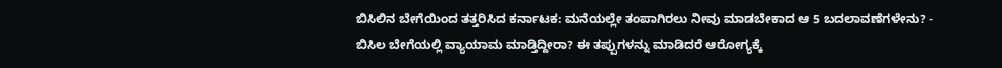ಬಿಸಿಲಿನ ಬೇಗೆಯಿಂದ ತತ್ತರಿಸಿದ ಕರ್ನಾಟಕ: ಮನೆಯಲ್ಲೇ ತಂಪಾಗಿರಲು ನೀವು ಮಾಡಬೇಕಾದ ಆ 5 ಬದಲಾವಣೆಗಳೇನು? -
ಬಿಸಿಲ ಬೇಗೆಯಲ್ಲಿ ವ್ಯಾಯಾಮ ಮಾಡ್ತಿದ್ದೀರಾ? ಈ ತಪ್ಪುಗಳನ್ನು ಮಾಡಿದರೆ ಆರೋಗ್ಯಕ್ಕೆ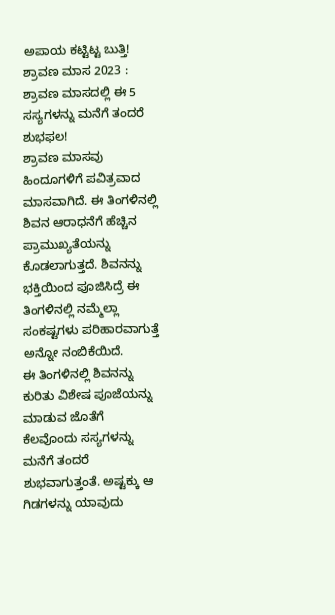ಅಪಾಯ ಕಟ್ಟಿಟ್ಟ ಬುತ್ತಿ!
ಶ್ರಾವಣ ಮಾಸ 2023 : ಶ್ರಾವಣ ಮಾಸದಲ್ಲಿ ಈ 5 ಸಸ್ಯಗಳನ್ನು ಮನೆಗೆ ತಂದರೆ ಶುಭಫಲ!
ಶ್ರಾವಣ ಮಾಸವು ಹಿಂದೂಗಳಿಗೆ ಪವಿತ್ರವಾದ ಮಾಸವಾಗಿದೆ. ಈ ತಿಂಗಳಿನಲ್ಲಿ ಶಿವನ ಆರಾಧನೆಗೆ ಹೆಚ್ಚಿನ ಪ್ರಾಮುಖ್ಯತೆಯನ್ನು ಕೊಡಲಾಗುತ್ತದೆ. ಶಿವನನ್ನು ಭಕ್ತಿಯಿಂದ ಪೂಜಿಸಿದ್ರೆ ಈ ತಿಂಗಳಿನಲ್ಲಿ ನಮ್ಮೆಲ್ಲಾ ಸಂಕಷ್ಟಗಳು ಪರಿಹಾರವಾಗುತ್ತೆ ಅನ್ನೋ ನಂಬಿಕೆಯಿದೆ.
ಈ ತಿಂಗಳಿನಲ್ಲಿ ಶಿವನನ್ನು ಕುರಿತು ವಿಶೇಷ ಪೂಜೆಯನ್ನು ಮಾಡುವ ಜೊತೆಗೆ ಕೆಲವೊಂದು ಸಸ್ಯಗಳನ್ನು ಮನೆಗೆ ತಂದರೆ ಶುಭವಾಗುತ್ತಂತೆ. ಅಷ್ಟಕ್ಕು ಆ ಗಿಡಗಳನ್ನು ಯಾವುದು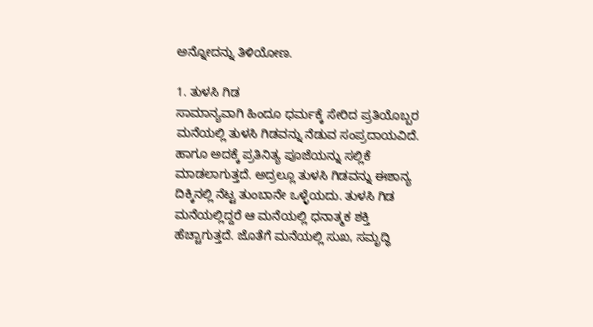ಅನ್ನೋದನ್ನು ತಿಳಿಯೋಣ.

1. ತುಳಸಿ ಗಿಡ
ಸಾಮಾನ್ಯವಾಗಿ ಹಿಂದೂ ಧರ್ಮಕ್ಕೆ ಸೇರಿದ ಪ್ರತಿಯೊಬ್ಬರ ಮನೆಯಲ್ಲಿ ತುಳಸಿ ಗಿಡವನ್ನು ನೆಡುವ ಸಂಪ್ರದಾಯವಿದೆ. ಹಾಗೂ ಅದಕ್ಕೆ ಪ್ರತಿನಿತ್ಯ ಪೂಜೆಯನ್ನು ಸಲ್ಲಿಕೆ ಮಾಡಲಾಗುತ್ತದೆ. ಅದ್ರಲ್ಲೂ ತುಳಸಿ ಗಿಡವನ್ನು ಈಶಾನ್ಯ ದಿಕ್ಕಿನಲ್ಲಿ ನೆಟ್ಟ ತುಂಬಾನೇ ಒಳ್ಳೆಯದು. ತುಳಸಿ ಗಿಡ ಮನೆಯಲ್ಲಿದ್ದರೆ ಆ ಮನೆಯಲ್ಲಿ ಧನಾತ್ಮಕ ಶಕ್ತಿ ಹೆಚ್ಚಾಗುತ್ತದೆ. ಜೊತೆಗೆ ಮನೆಯಲ್ಲಿ ಸುಖ, ಸಮೃದ್ಧಿ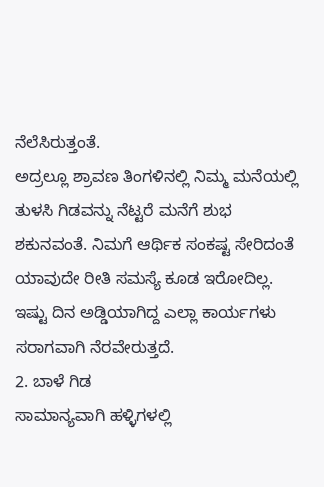ನೆಲೆಸಿರುತ್ತಂತೆ.
ಅದ್ರಲ್ಲೂ ಶ್ರಾವಣ ತಿಂಗಳಿನಲ್ಲಿ ನಿಮ್ಮ ಮನೆಯಲ್ಲಿ ತುಳಸಿ ಗಿಡವನ್ನು ನೆಟ್ಟರೆ ಮನೆಗೆ ಶುಭ ಶಕುನವಂತೆ. ನಿಮಗೆ ಆರ್ಥಿಕ ಸಂಕಷ್ಟ ಸೇರಿದಂತೆ ಯಾವುದೇ ರೀತಿ ಸಮಸ್ಯೆ ಕೂಡ ಇರೋದಿಲ್ಲ. ಇಷ್ಟು ದಿನ ಅಡ್ಡಿಯಾಗಿದ್ದ ಎಲ್ಲಾ ಕಾರ್ಯಗಳು ಸರಾಗವಾಗಿ ನೆರವೇರುತ್ತದೆ.
2. ಬಾಳೆ ಗಿಡ
ಸಾಮಾನ್ಯವಾಗಿ ಹಳ್ಳಿಗಳಲ್ಲಿ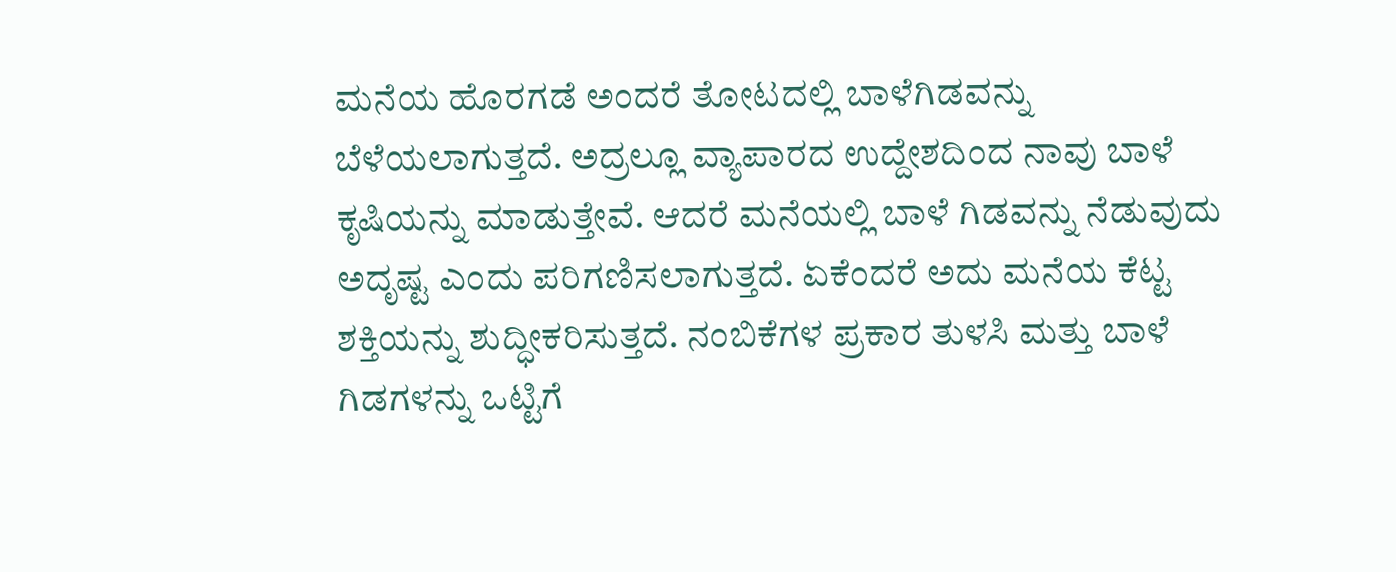ಮನೆಯ ಹೊರಗಡೆ ಅಂದರೆ ತೋಟದಲ್ಲಿ ಬಾಳೆಗಿಡವನ್ನು ಬೆಳೆಯಲಾಗುತ್ತದೆ. ಅದ್ರಲ್ಲೂ ವ್ಯಾಪಾರದ ಉದ್ದೇಶದಿಂದ ನಾವು ಬಾಳೆ ಕೃಷಿಯನ್ನು ಮಾಡುತ್ತೇವೆ. ಆದರೆ ಮನೆಯಲ್ಲಿ ಬಾಳೆ ಗಿಡವನ್ನು ನೆಡುವುದು ಅದೃಷ್ಟ ಎಂದು ಪರಿಗಣಿಸಲಾಗುತ್ತದೆ. ಏಕೆಂದರೆ ಅದು ಮನೆಯ ಕೆಟ್ಟ ಶಕ್ತಿಯನ್ನು ಶುದ್ಧೀಕರಿಸುತ್ತದೆ. ನಂಬಿಕೆಗಳ ಪ್ರಕಾರ ತುಳಸಿ ಮತ್ತು ಬಾಳೆ ಗಿಡಗಳನ್ನು ಒಟ್ಟಿಗೆ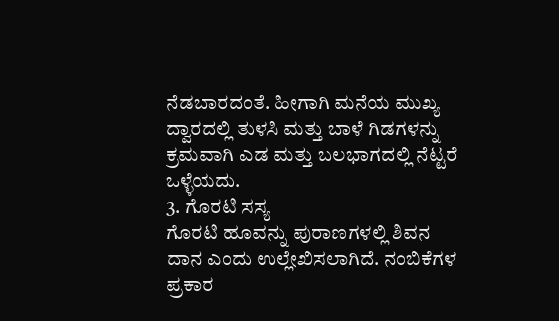ನೆಡಬಾರದಂತೆ. ಹೀಗಾಗಿ ಮನೆಯ ಮುಖ್ಯ ದ್ವಾರದಲ್ಲಿ ತುಳಸಿ ಮತ್ತು ಬಾಳೆ ಗಿಡಗಳನ್ನು ಕ್ರಮವಾಗಿ ಎಡ ಮತ್ತು ಬಲಭಾಗದಲ್ಲಿ ನೆಟ್ಟರೆ ಒಳ್ಳೆಯದು.
3. ಗೊರಟಿ ಸಸ್ಯ
ಗೊರಟಿ ಹೂವನ್ನು ಪುರಾಣಗಳಲ್ಲಿ ಶಿವನ ದಾನ ಎಂದು ಉಲ್ಲೇಖಿಸಲಾಗಿದೆ. ನಂಬಿಕೆಗಳ ಪ್ರಕಾರ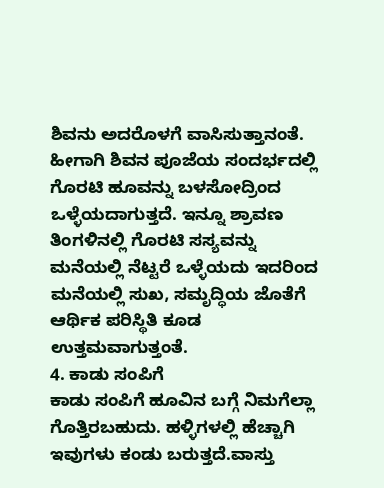ಶಿವನು ಅದರೊಳಗೆ ವಾಸಿಸುತ್ತಾನಂತೆ. ಹೀಗಾಗಿ ಶಿವನ ಪೂಜೆಯ ಸಂದರ್ಭದಲ್ಲಿ ಗೊರಟಿ ಹೂವನ್ನು ಬಳಸೋದ್ರಿಂದ ಒಳ್ಳೆಯದಾಗುತ್ತದೆ. ಇನ್ನೂ ಶ್ರಾವಣ ತಿಂಗಳಿನಲ್ಲಿ ಗೊರಟಿ ಸಸ್ಯವನ್ನು ಮನೆಯಲ್ಲಿ ನೆಟ್ಟರೆ ಒಳ್ಳೆಯದು ಇದರಿಂದ ಮನೆಯಲ್ಲಿ ಸುಖ, ಸಮೃದ್ಧಿಯ ಜೊತೆಗೆ ಆರ್ಥಿಕ ಪರಿಸ್ಥಿತಿ ಕೂಡ ಉತ್ತಮವಾಗುತ್ತಂತೆ.
4. ಕಾಡು ಸಂಪಿಗೆ
ಕಾಡು ಸಂಪಿಗೆ ಹೂವಿನ ಬಗ್ಗೆ ನಿಮಗೆಲ್ಲಾ ಗೊತ್ತಿರಬಹುದು. ಹಳ್ಳಿಗಳಲ್ಲಿ ಹೆಚ್ಚಾಗಿ ಇವುಗಳು ಕಂಡು ಬರುತ್ತದೆ.ವಾಸ್ತು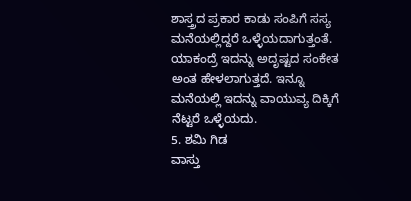ಶಾಸ್ತ್ರದ ಪ್ರಕಾರ ಕಾಡು ಸಂಪಿಗೆ ಸಸ್ಯ ಮನೆಯಲ್ಲಿದ್ದರೆ ಒಳ್ಳೆಯದಾಗುತ್ತಂತೆ. ಯಾಕಂದ್ರೆ ಇದನ್ನು ಅದೃಷ್ಟದ ಸಂಕೇತ ಅಂತ ಹೇಳಲಾಗುತ್ತದೆ. ಇನ್ನೂ ಮನೆಯಲ್ಲಿ ಇದನ್ನು ವಾಯುವ್ಯ ದಿಕ್ಕಿಗೆ ನೆಟ್ಟರೆ ಒಳ್ಳೆಯದು.
5. ಶಮಿ ಗಿಡ
ವಾಸ್ತು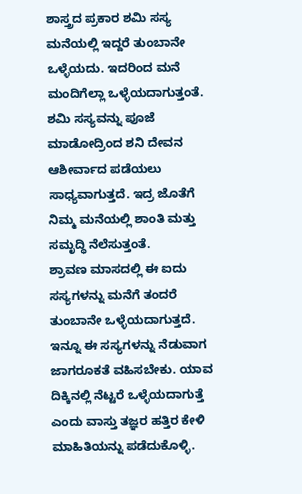ಶಾಸ್ತ್ರದ ಪ್ರಕಾರ ಶಮಿ ಸಸ್ಯ ಮನೆಯಲ್ಲಿ ಇದ್ದರೆ ತುಂಬಾನೇ ಒಳ್ಳೆಯದು. ಇದರಿಂದ ಮನೆ ಮಂದಿಗೆಲ್ಲಾ ಒಳ್ಳೆಯದಾಗುತ್ತಂತೆ. ಶಮಿ ಸಸ್ಯವನ್ನು ಪೂಜೆ ಮಾಡೋದ್ರಿಂದ ಶನಿ ದೇವನ ಆಶೀರ್ವಾದ ಪಡೆಯಲು ಸಾಧ್ಯವಾಗುತ್ತದೆ. ಇದ್ರ ಜೊತೆಗೆ ನಿಮ್ಮ ಮನೆಯಲ್ಲಿ ಶಾಂತಿ ಮತ್ತು ಸಮೃದ್ಧಿ ನೆಲೆಸುತ್ತಂತೆ.
ಶ್ರಾವಣ ಮಾಸದಲ್ಲಿ ಈ ಐದು ಸಸ್ಯಗಳನ್ನು ಮನೆಗೆ ತಂದರೆ ತುಂಬಾನೇ ಒಳ್ಳೆಯದಾಗುತ್ತದೆ. ಇನ್ನೂ ಈ ಸಸ್ಯಗಳನ್ನು ನೆಡುವಾಗ ಜಾಗರೂಕತೆ ವಹಿಸಬೇಕು. ಯಾವ ದಿಕ್ಕಿನಲ್ಲಿ ನೆಟ್ಟರೆ ಒಳ್ಳೆಯದಾಗುತ್ತೆ ಎಂದು ವಾಸ್ತು ತಜ್ಞರ ಹತ್ತಿರ ಕೇಳಿ ಮಾಹಿತಿಯನ್ನು ಪಡೆದುಕೊಳ್ಳಿ.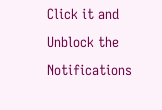Click it and Unblock the Notifications